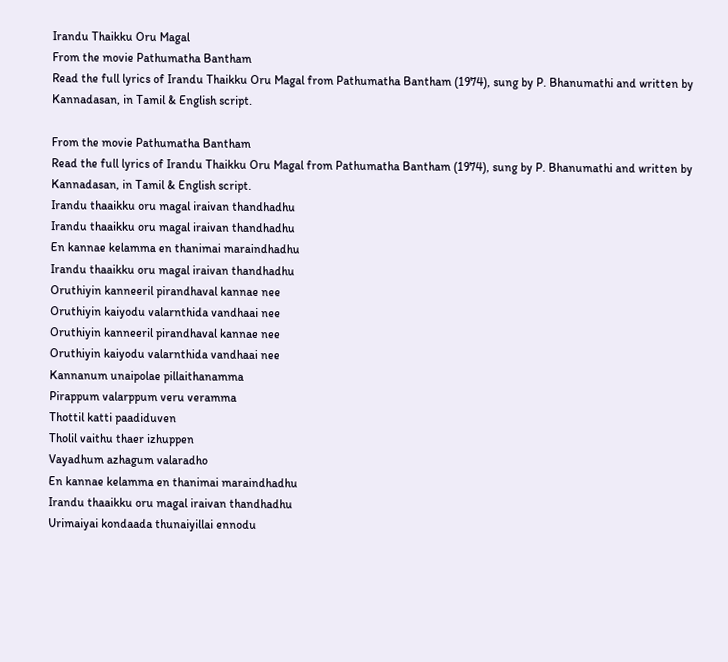Irandu Thaikku Oru Magal
From the movie Pathumatha Bantham
Read the full lyrics of Irandu Thaikku Oru Magal from Pathumatha Bantham (1974), sung by P. Bhanumathi and written by Kannadasan, in Tamil & English script.

From the movie Pathumatha Bantham
Read the full lyrics of Irandu Thaikku Oru Magal from Pathumatha Bantham (1974), sung by P. Bhanumathi and written by Kannadasan, in Tamil & English script.
Irandu thaaikku oru magal iraivan thandhadhu
Irandu thaaikku oru magal iraivan thandhadhu
En kannae kelamma en thanimai maraindhadhu
Irandu thaaikku oru magal iraivan thandhadhu
Oruthiyin kanneeril pirandhaval kannae nee
Oruthiyin kaiyodu valarnthida vandhaai nee
Oruthiyin kanneeril pirandhaval kannae nee
Oruthiyin kaiyodu valarnthida vandhaai nee
Kannanum unaipolae pillaithanamma
Pirappum valarppum veru veramma
Thottil katti paadiduven
Tholil vaithu thaer izhuppen
Vayadhum azhagum valaradho
En kannae kelamma en thanimai maraindhadhu
Irandu thaaikku oru magal iraivan thandhadhu
Urimaiyai kondaada thunaiyillai ennodu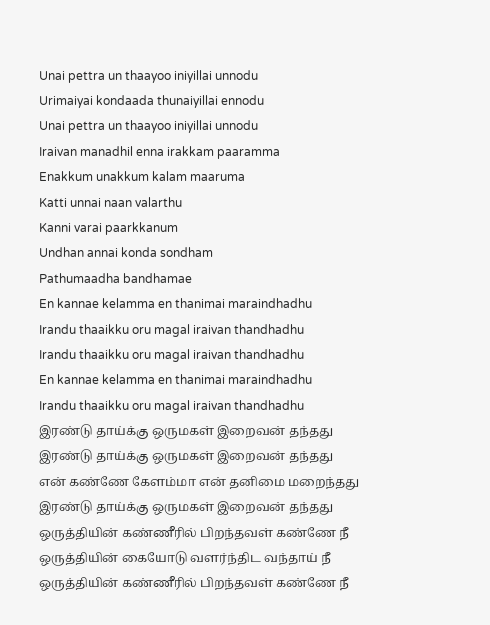Unai pettra un thaayoo iniyillai unnodu
Urimaiyai kondaada thunaiyillai ennodu
Unai pettra un thaayoo iniyillai unnodu
Iraivan manadhil enna irakkam paaramma
Enakkum unakkum kalam maaruma
Katti unnai naan valarthu
Kanni varai paarkkanum
Undhan annai konda sondham
Pathumaadha bandhamae
En kannae kelamma en thanimai maraindhadhu
Irandu thaaikku oru magal iraivan thandhadhu
Irandu thaaikku oru magal iraivan thandhadhu
En kannae kelamma en thanimai maraindhadhu
Irandu thaaikku oru magal iraivan thandhadhu
இரண்டு தாய்க்கு ஒருமகள் இறைவன் தந்தது
இரண்டு தாய்க்கு ஒருமகள் இறைவன் தந்தது
என் கண்ணே கேளம்மா என் தனிமை மறைந்தது
இரண்டு தாய்க்கு ஒருமகள் இறைவன் தந்தது
ஒருத்தியின் கண்ணீரில் பிறந்தவள் கண்ணே நீ
ஒருத்தியின் கையோடு வளர்ந்திட வந்தாய் நீ
ஒருத்தியின் கண்ணீரில் பிறந்தவள் கண்ணே நீ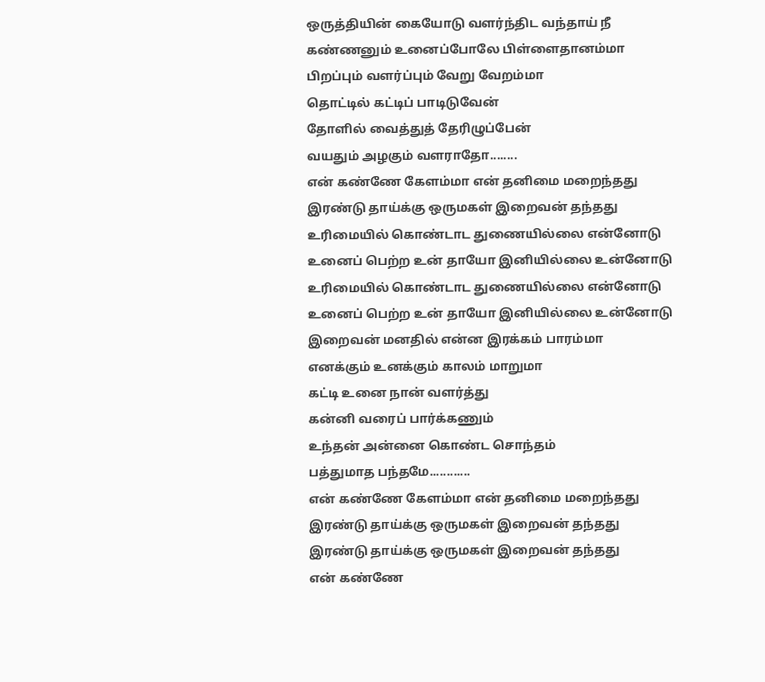ஒருத்தியின் கையோடு வளர்ந்திட வந்தாய் நீ
கண்ணனும் உனைப்போலே பிள்ளைதானம்மா
பிறப்பும் வளர்ப்பும் வேறு வேறம்மா
தொட்டில் கட்டிப் பாடிடுவேன்
தோளில் வைத்துத் தேரிழுப்பேன்
வயதும் அழகும் வளராதோ........
என் கண்ணே கேளம்மா என் தனிமை மறைந்தது
இரண்டு தாய்க்கு ஒருமகள் இறைவன் தந்தது
உரிமையில் கொண்டாட துணையில்லை என்னோடு
உனைப் பெற்ற உன் தாயோ இனியில்லை உன்னோடு
உரிமையில் கொண்டாட துணையில்லை என்னோடு
உனைப் பெற்ற உன் தாயோ இனியில்லை உன்னோடு
இறைவன் மனதில் என்ன இரக்கம் பாரம்மா
எனக்கும் உனக்கும் காலம் மாறுமா
கட்டி உனை நான் வளர்த்து
கன்னி வரைப் பார்க்கணும்
உந்தன் அன்னை கொண்ட சொந்தம்
பத்துமாத பந்தமே............
என் கண்ணே கேளம்மா என் தனிமை மறைந்தது
இரண்டு தாய்க்கு ஒருமகள் இறைவன் தந்தது
இரண்டு தாய்க்கு ஒருமகள் இறைவன் தந்தது
என் கண்ணே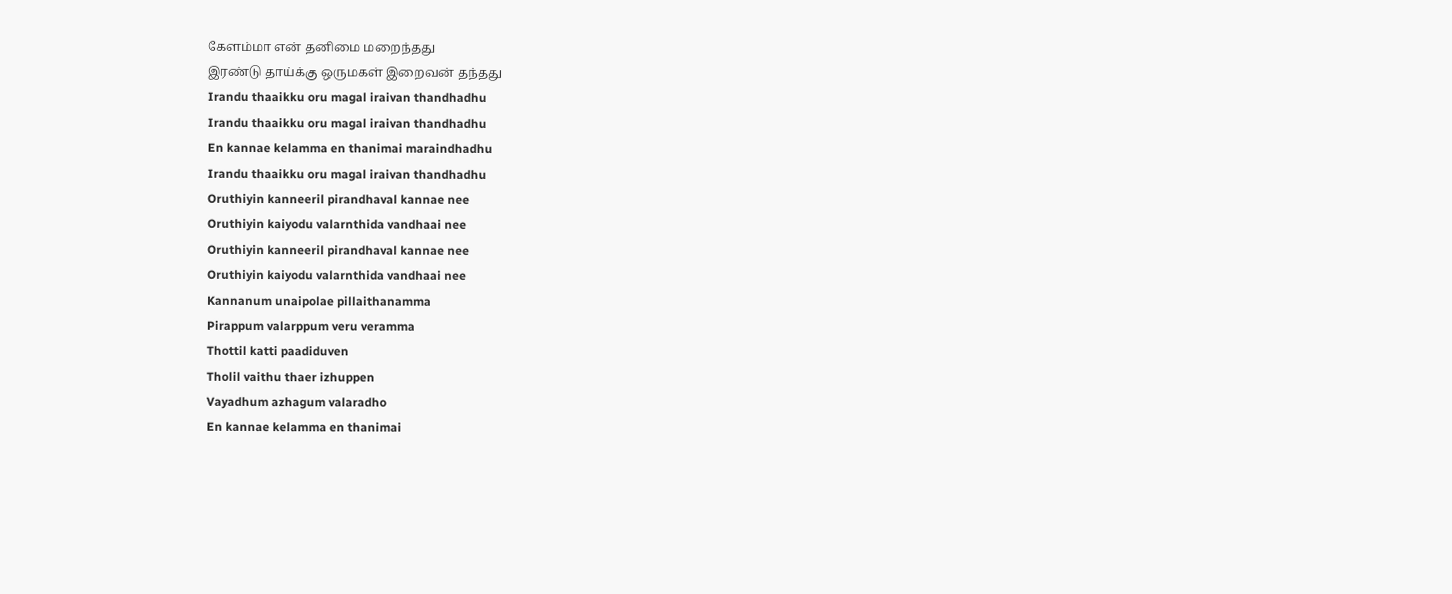கேளம்மா என் தனிமை மறைந்தது
இரண்டு தாய்க்கு ஒருமகள் இறைவன் தந்தது
Irandu thaaikku oru magal iraivan thandhadhu
Irandu thaaikku oru magal iraivan thandhadhu
En kannae kelamma en thanimai maraindhadhu
Irandu thaaikku oru magal iraivan thandhadhu
Oruthiyin kanneeril pirandhaval kannae nee
Oruthiyin kaiyodu valarnthida vandhaai nee
Oruthiyin kanneeril pirandhaval kannae nee
Oruthiyin kaiyodu valarnthida vandhaai nee
Kannanum unaipolae pillaithanamma
Pirappum valarppum veru veramma
Thottil katti paadiduven
Tholil vaithu thaer izhuppen
Vayadhum azhagum valaradho
En kannae kelamma en thanimai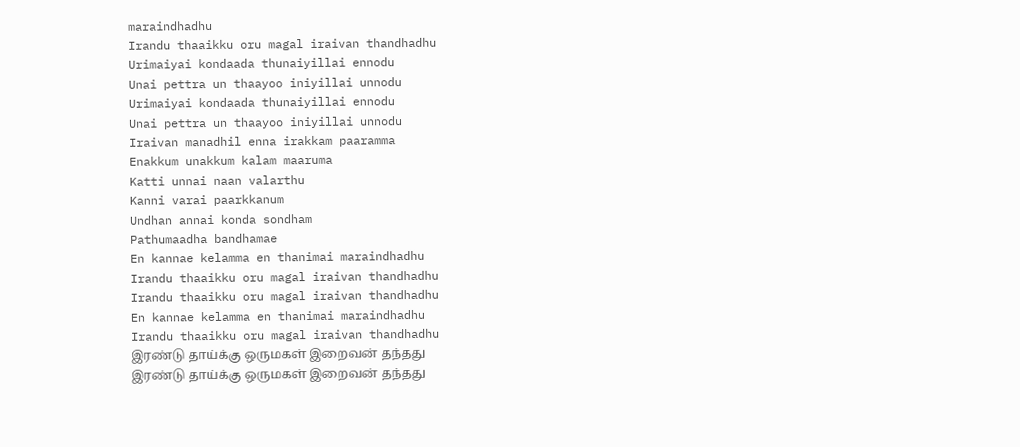maraindhadhu
Irandu thaaikku oru magal iraivan thandhadhu
Urimaiyai kondaada thunaiyillai ennodu
Unai pettra un thaayoo iniyillai unnodu
Urimaiyai kondaada thunaiyillai ennodu
Unai pettra un thaayoo iniyillai unnodu
Iraivan manadhil enna irakkam paaramma
Enakkum unakkum kalam maaruma
Katti unnai naan valarthu
Kanni varai paarkkanum
Undhan annai konda sondham
Pathumaadha bandhamae
En kannae kelamma en thanimai maraindhadhu
Irandu thaaikku oru magal iraivan thandhadhu
Irandu thaaikku oru magal iraivan thandhadhu
En kannae kelamma en thanimai maraindhadhu
Irandu thaaikku oru magal iraivan thandhadhu
இரண்டு தாய்க்கு ஒருமகள் இறைவன் தந்தது
இரண்டு தாய்க்கு ஒருமகள் இறைவன் தந்தது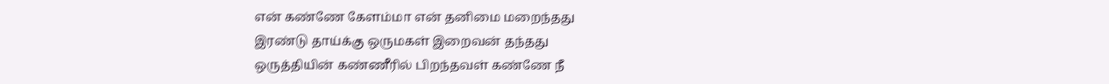என் கண்ணே கேளம்மா என் தனிமை மறைந்தது
இரண்டு தாய்க்கு ஒருமகள் இறைவன் தந்தது
ஒருத்தியின் கண்ணீரில் பிறந்தவள் கண்ணே நீ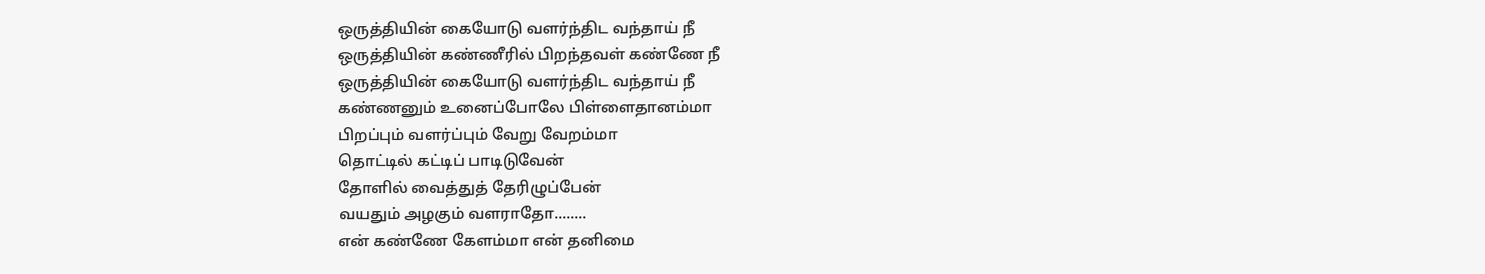ஒருத்தியின் கையோடு வளர்ந்திட வந்தாய் நீ
ஒருத்தியின் கண்ணீரில் பிறந்தவள் கண்ணே நீ
ஒருத்தியின் கையோடு வளர்ந்திட வந்தாய் நீ
கண்ணனும் உனைப்போலே பிள்ளைதானம்மா
பிறப்பும் வளர்ப்பும் வேறு வேறம்மா
தொட்டில் கட்டிப் பாடிடுவேன்
தோளில் வைத்துத் தேரிழுப்பேன்
வயதும் அழகும் வளராதோ........
என் கண்ணே கேளம்மா என் தனிமை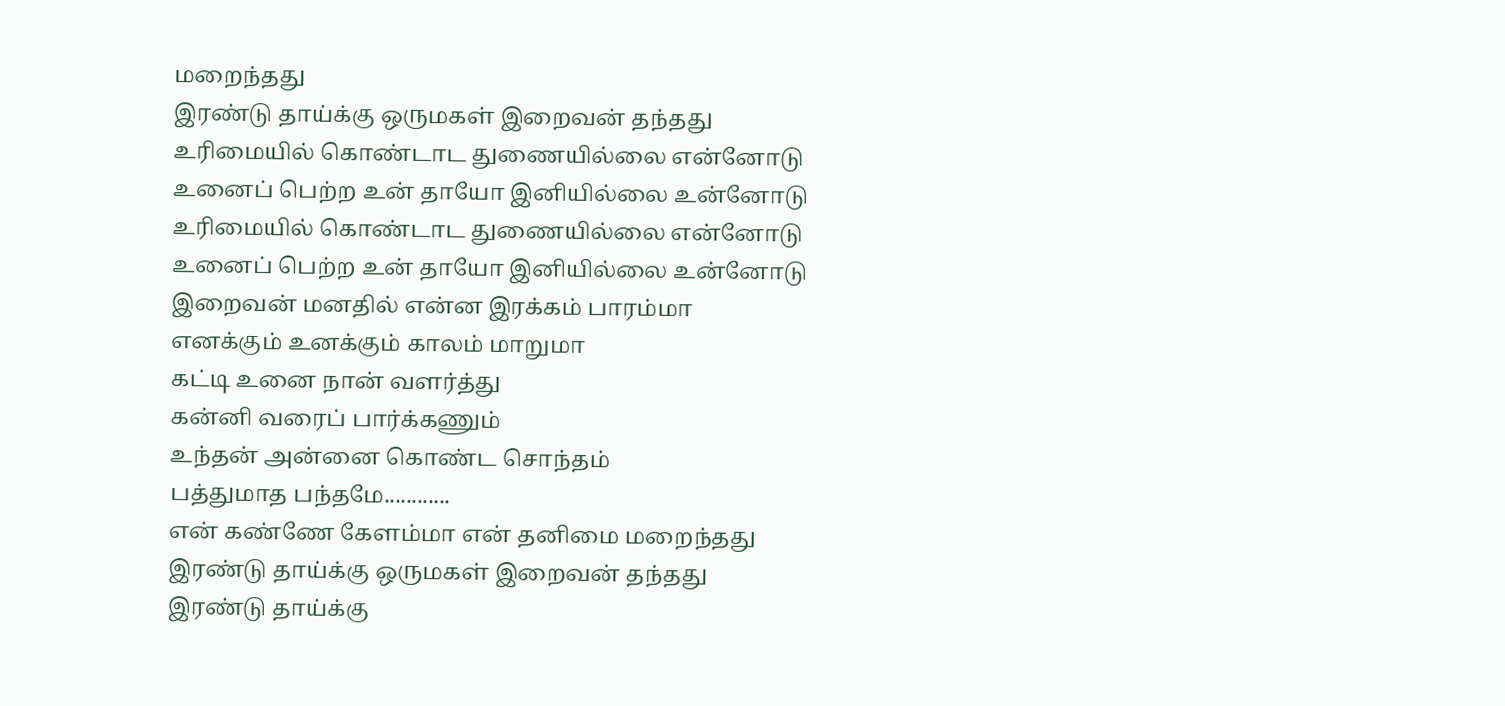மறைந்தது
இரண்டு தாய்க்கு ஒருமகள் இறைவன் தந்தது
உரிமையில் கொண்டாட துணையில்லை என்னோடு
உனைப் பெற்ற உன் தாயோ இனியில்லை உன்னோடு
உரிமையில் கொண்டாட துணையில்லை என்னோடு
உனைப் பெற்ற உன் தாயோ இனியில்லை உன்னோடு
இறைவன் மனதில் என்ன இரக்கம் பாரம்மா
எனக்கும் உனக்கும் காலம் மாறுமா
கட்டி உனை நான் வளர்த்து
கன்னி வரைப் பார்க்கணும்
உந்தன் அன்னை கொண்ட சொந்தம்
பத்துமாத பந்தமே............
என் கண்ணே கேளம்மா என் தனிமை மறைந்தது
இரண்டு தாய்க்கு ஒருமகள் இறைவன் தந்தது
இரண்டு தாய்க்கு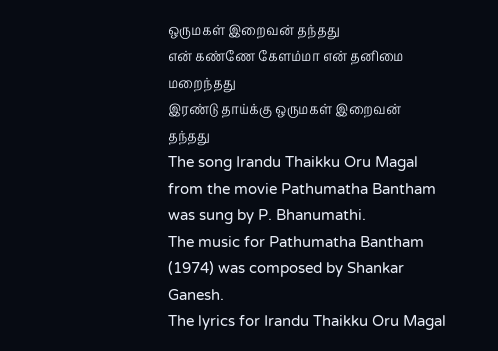ஒருமகள் இறைவன் தந்தது
என் கண்ணே கேளம்மா என் தனிமை மறைந்தது
இரண்டு தாய்க்கு ஒருமகள் இறைவன் தந்தது
The song Irandu Thaikku Oru Magal from the movie Pathumatha Bantham was sung by P. Bhanumathi.
The music for Pathumatha Bantham (1974) was composed by Shankar Ganesh.
The lyrics for Irandu Thaikku Oru Magal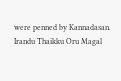were penned by Kannadasan.
Irandu Thaikku Oru Magal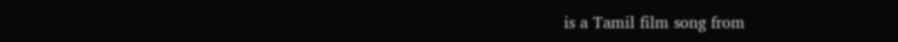is a Tamil film song from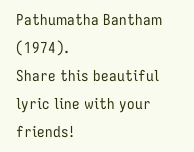Pathumatha Bantham (1974).
Share this beautiful lyric line with your friends!